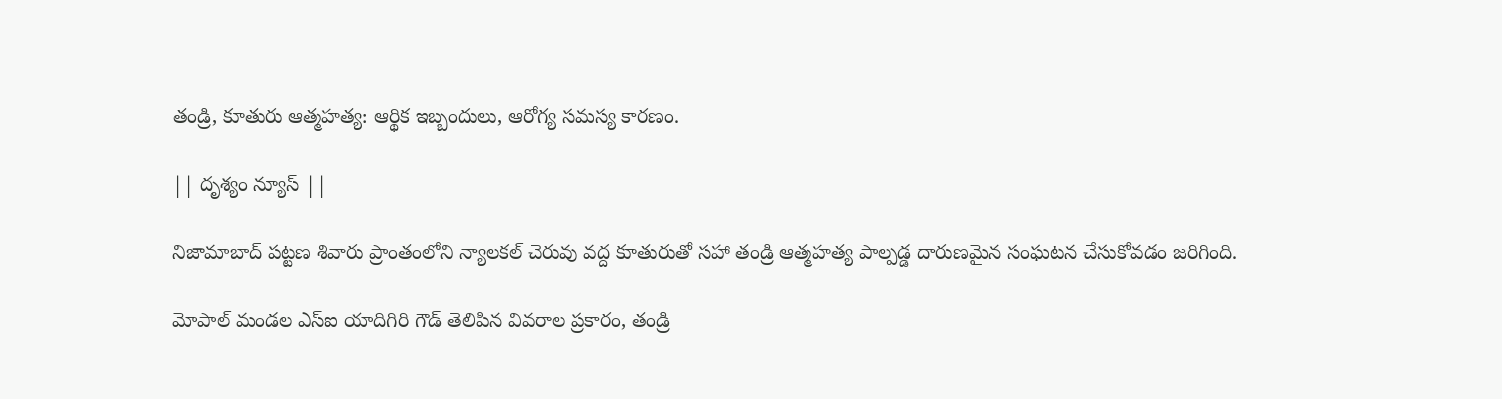తండ్రి, కూతురు ఆత్మహత్య: ఆర్థిక ఇబ్బందులు, ఆరోగ్య సమస్య కారణం.

|| దృశ్యం న్యూస్ ||

నిజామాబాద్ పట్టణ శివారు ప్రాంతంలోని న్యాలకల్ చెరువు వద్ద కూతురుతో సహా తండ్రి ఆత్మహత్య పాల్పడ్డ దారుణమైన సంఘటన చేసుకోవడం జరిగింది.

మోపాల్ మండల ఎస్ఐ యాదిగిరి గౌడ్ తెలిపిన వివరాల ప్రకారం, తండ్రి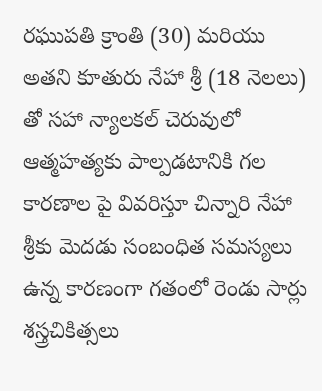రఘుపతి క్రాంతి (30) మరియు అతని కూతురు నేహా శ్రీ (18 నెలలు) తో సహా న్యాలకల్ చెరువులో ఆత్మహత్యకు పాల్పడటానికి గల కారణాల పై వివరిస్తూ చిన్నారి నేహా శ్రీకు మెదడు సంబంధిత సమస్యలు ఉన్న కారణంగా గతంలో రెండు సార్లు శస్త్రచికిత్సలు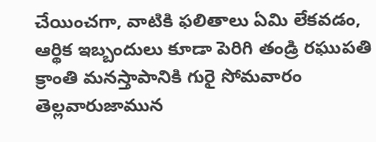చేయించగా, వాటికి ఫలితాలు ఏమి లేకవడం, ఆర్థిక ఇబ్బందులు కూడా పెరిగి తండ్రి రఘుపతి క్రాంతి మనస్తాపానికి గురై సోమవారం తెల్లవారుజామున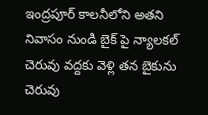ఇంద్రపూర్ కాలనీలోని అతని నివాసం నుండి బైక్ పై న్యాలకల్ చెరువు వద్దకు వెళ్లి తన బైకును చెరువు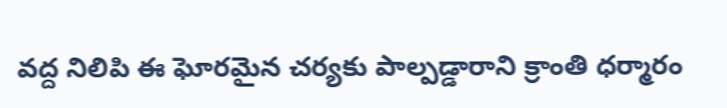వద్ద నిలిపి ఈ ఘోరమైన చర్యకు పాల్పడ్డారాని క్రాంతి ధర్మారం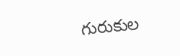గురుకుల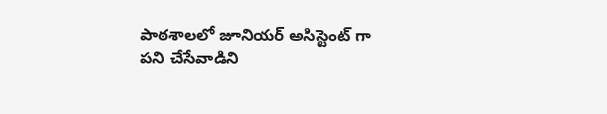పాఠశాలలో జూనియర్ అసిస్టెంట్ గా పని చేసేవాడిని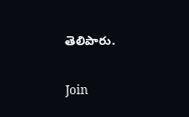తెలిపారు.

Join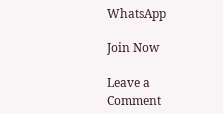WhatsApp

Join Now

Leave a Comment